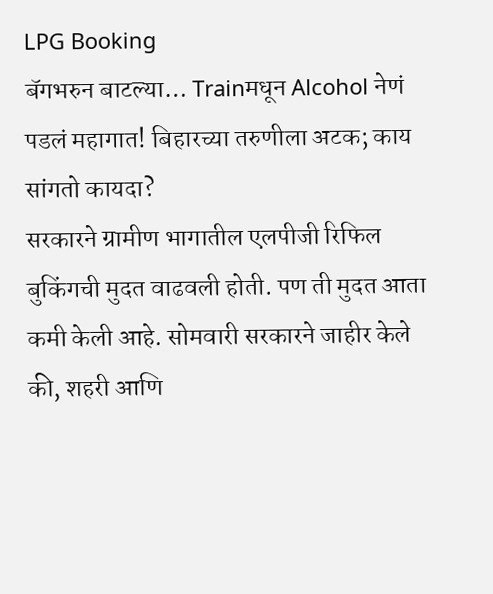LPG Booking
बॅगभरुन बाटल्या… Trainमधून Alcohol नेणं पडलं महागात! बिहारच्या तरुणीला अटक; काय सांगतो कायदा?
सरकारने ग्रामीण भागातील एलपीजी रिफिल बुकिंगची मुदत वाढवली होती. पण ती मुदत आता कमी केली आहे. सोमवारी सरकारने जाहीर केले की, शहरी आणि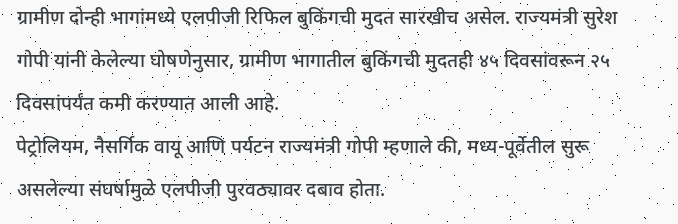ग्रामीण दोन्ही भागांमध्ये एलपीजी रिफिल बुकिंगची मुदत सारखीच असेल. राज्यमंत्री सुरेश गोपी यांनी केलेल्या घोषणेनुसार, ग्रामीण भागातील बुकिंगची मुदतही ४५ दिवसांवरून २५ दिवसांपर्यंत कमी करण्यात आली आहे.
पेट्रोलियम, नैसर्गिक वायू आणि पर्यटन राज्यमंत्री गोपी म्हणाले की, मध्य-पूर्वेतील सुरू असलेल्या संघर्षामुळे एलपीजी पुरवठ्यावर दबाव होता.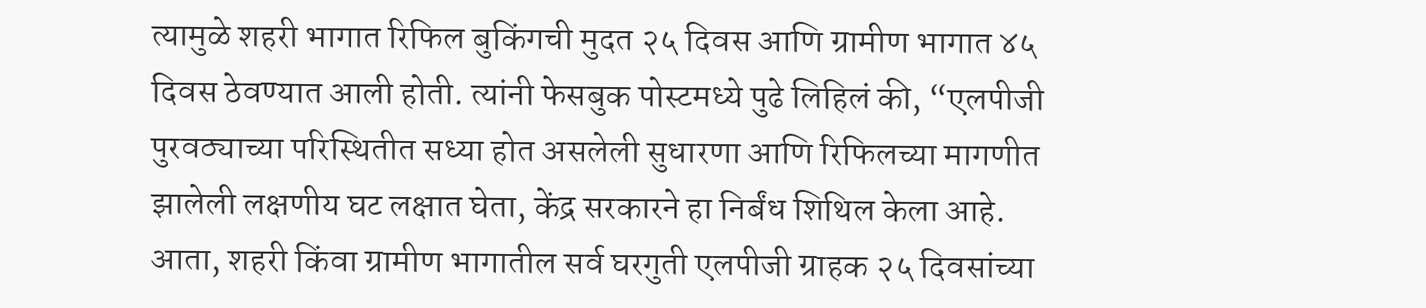त्यामुळे शहरी भागात रिफिल बुकिंगची मुदत २५ दिवस आणि ग्रामीण भागात ४५ दिवस ठेवण्यात आली होती. त्यांनी फेसबुक पोस्टमध्ये पुढे लिहिलं की, “एलपीजी पुरवठ्याच्या परिस्थितीत सध्या होत असलेली सुधारणा आणि रिफिलच्या मागणीत झालेली लक्षणीय घट लक्षात घेता, केंद्र सरकारने हा निर्बंध शिथिल केला आहे. आता, शहरी किंवा ग्रामीण भागातील सर्व घरगुती एलपीजी ग्राहक २५ दिवसांच्या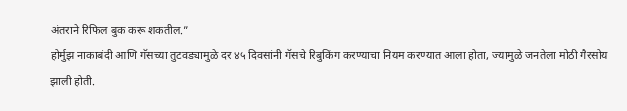अंतराने रिफिल बुक करू शकतील.”
होर्मुझ नाकाबंदी आणि गॅसच्या तुटवड्यामुळे दर ४५ दिवसांनी गॅसचे रिबुकिंग करण्याचा नियम करण्यात आला होता, ज्यामुळे जनतेला मोठी गैरसोय झाली होती.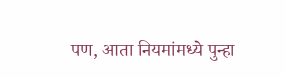पण, आता नियमांमध्ये पुन्हा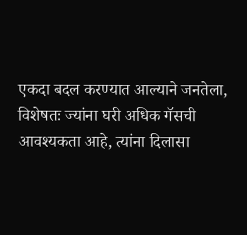एकदा बदल करण्यात आल्याने जनतेला, विशेषतः ज्यांना घरी अधिक गॅसची आवश्यकता आहे, त्यांना दिलासा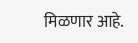मिळणार आहे.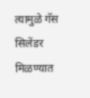त्यामुळे गॅस सिलेंडर मिळण्यात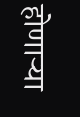होणाऱ्या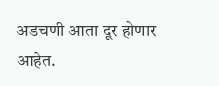अडचणी आता दूर होणार आहेत.